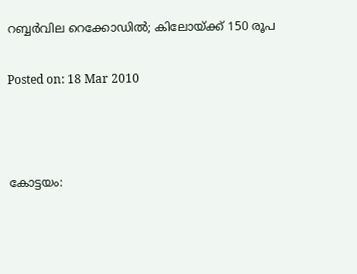റബ്ബര്‍വില റെക്കോഡില്‍; കിലോയ്ക്ക് 150 രൂപ

Posted on: 18 Mar 2010



കോട്ടയം: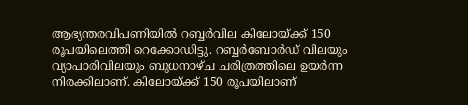ആഭ്യന്തരവിപണിയില്‍ റബ്ബര്‍വില കിലോയ്ക്ക് 150 രൂപയിലെത്തി റെക്കോഡിട്ടു. റബ്ബര്‍ബോര്‍ഡ് വിലയും വ്യാപാരിവിലയും ബുധനാഴ്ച ചരിത്രത്തിലെ ഉയര്‍ന്ന നിരക്കിലാണ്. കിലോയ്ക്ക് 150 രൂപയിലാണ്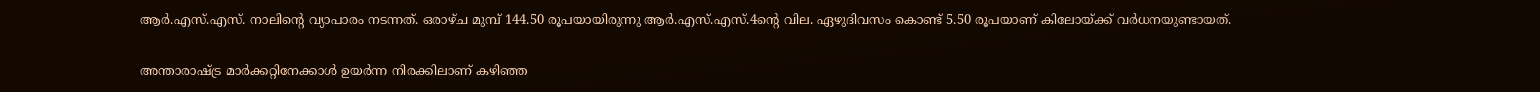ആര്‍.എസ്.എസ്. നാലിന്റെ വ്യാപാരം നടന്നത്. ഒരാഴ്ച മുമ്പ് 144.50 രൂപയായിരുന്നു ആര്‍.എസ്.എസ്.4ന്റെ വില. ഏഴുദിവസം കൊണ്ട് 5.50 രൂപയാണ് കിലോയ്ക്ക് വര്‍ധനയുണ്ടായത്.

അന്താരാഷ്ട്ര മാര്‍ക്കറ്റിനേക്കാള്‍ ഉയര്‍ന്ന നിരക്കിലാണ് കഴിഞ്ഞ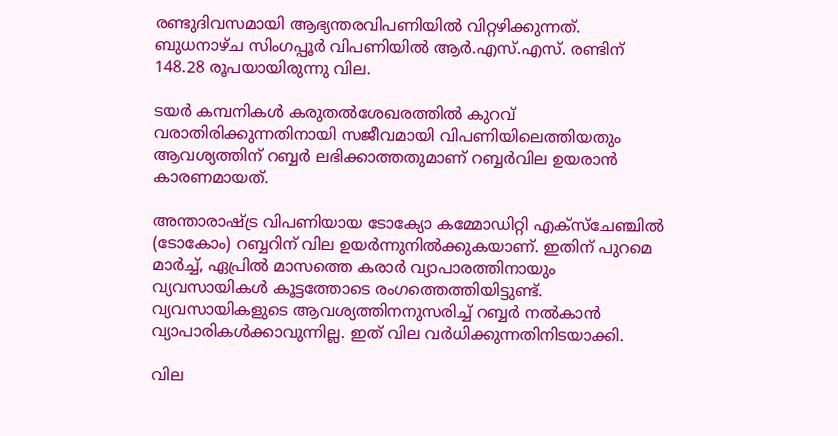രണ്ടുദിവസമായി ആഭ്യന്തരവിപണിയില്‍ വിറ്റഴിക്കുന്നത്. ബുധനാഴ്ച സിംഗപ്പൂര്‍ വിപണിയില്‍ ആര്‍.എസ്.എസ്. രണ്ടിന് 148.28 രൂപയായിരുന്നു വില.

ടയര്‍ കമ്പനികള്‍ കരുതല്‍ശേഖരത്തില്‍ കുറവ് വരാതിരിക്കുന്നതിനായി സജീവമായി വിപണിയിലെത്തിയതും ആവശ്യത്തിന് റബ്ബര്‍ ലഭിക്കാത്തതുമാണ് റബ്ബര്‍വില ഉയരാന്‍ കാരണമായത്.

അന്താരാഷ്ട്ര വിപണിയായ ടോക്യോ കമ്മോഡിറ്റി എക്‌സ്‌ചേഞ്ചില്‍ (ടോകോം) റബ്ബറിന് വില ഉയര്‍ന്നുനില്‍ക്കുകയാണ്. ഇതിന് പുറമെ മാര്‍ച്ച്, ഏപ്രില്‍ മാസത്തെ കരാര്‍ വ്യാപാരത്തിനായും വ്യവസായികള്‍ കൂട്ടത്തോടെ രംഗത്തെത്തിയിട്ടുണ്ട്. വ്യവസായികളുടെ ആവശ്യത്തിനനുസരിച്ച് റബ്ബര്‍ നല്‍കാന്‍ വ്യാപാരികള്‍ക്കാവുന്നില്ല. ഇത് വില വര്‍ധിക്കുന്നതിനിടയാക്കി.

വില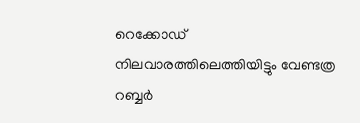റെക്കോഡ് നിലവാരത്തിലെത്തിയിട്ടും വേണ്ടത്ര റബ്ബര്‍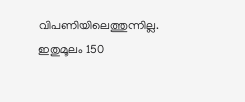വിപണിയിലെത്തുന്നില്ല. ഇതുമൂലം 150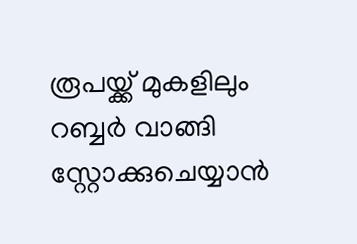രൂപയ്ക്ക് മുകളിലും റബ്ബര്‍ വാങ്ങി സ്റ്റോക്കുചെയ്യാന്‍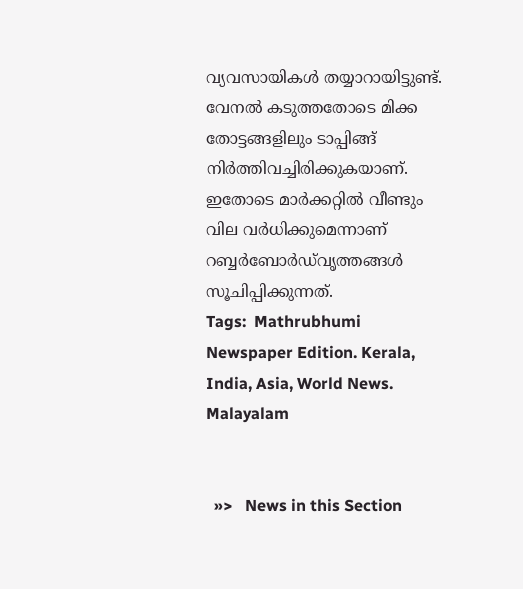വ്യവസായികള്‍ തയ്യാറായിട്ടുണ്ട്. വേനല്‍ കടുത്തതോടെ മിക്ക തോട്ടങ്ങളിലും ടാപ്പിങ്ങ് നിര്‍ത്തിവച്ചിരിക്കുകയാണ്. ഇതോടെ മാര്‍ക്കറ്റില്‍ വീണ്ടും വില വര്‍ധിക്കുമെന്നാണ് റബ്ബര്‍ബോര്‍ഡ്‌വൃത്തങ്ങള്‍ സൂചിപ്പിക്കുന്നത്.
Tags:  Mathrubhumi Newspaper Edition. Kerala, India, Asia, World News. Malayalam


  »>   News in this Section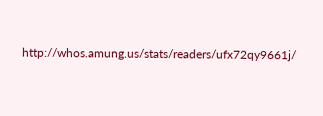http://whos.amung.us/stats/readers/ufx72qy9661j/